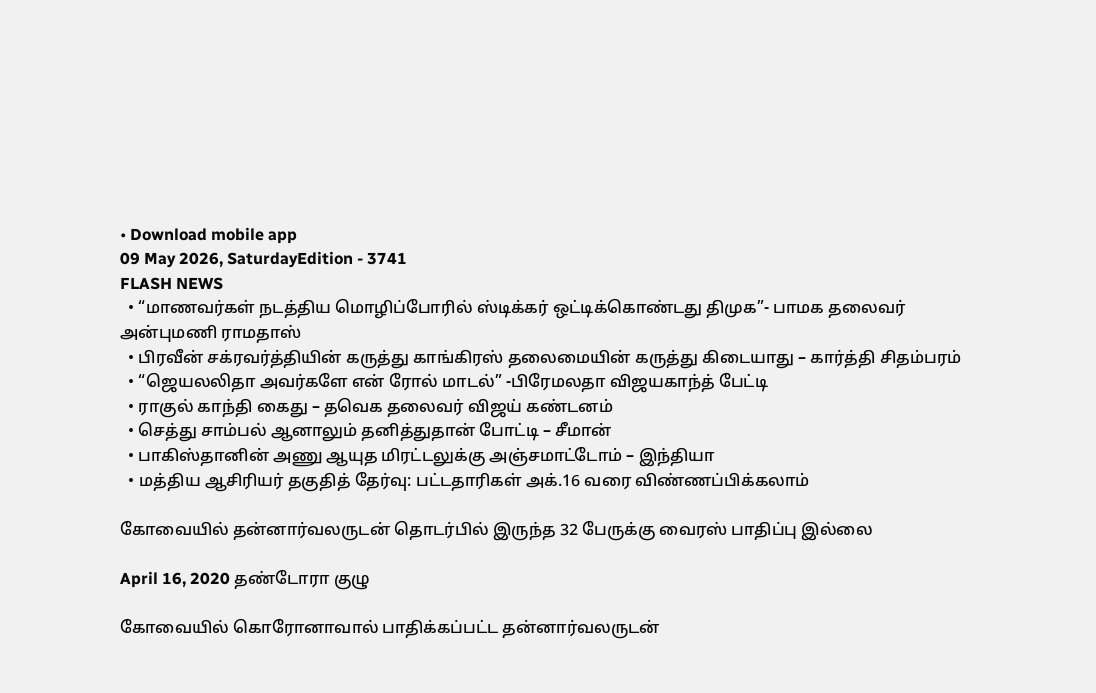• Download mobile app
09 May 2026, SaturdayEdition - 3741
FLASH NEWS
  • “மாணவர்கள் நடத்திய மொழிப்போரில் ஸ்டிக்கர் ஒட்டிக்கொண்டது திமுக”- பாமக தலைவர் அன்புமணி ராமதாஸ்
  • பிரவீன் சக்ரவர்த்தியின் கருத்து காங்கிரஸ் தலைமையின் கருத்து கிடையாது – கார்த்தி சிதம்பரம்
  • “ஜெயலலிதா அவர்களே என் ரோல் மாடல்” -பிரேமலதா விஜயகாந்த் பேட்டி
  • ராகுல் காந்தி கைது – தவெக தலைவர் விஜய் கண்டனம்
  • செத்து சாம்பல் ஆனாலும் தனித்துதான் போட்டி – சீமான்
  • பாகிஸ்தானின் அணு ஆயுத மிரட்டலுக்கு அஞ்சமாட்டோம் – இந்தியா
  • மத்திய ஆசிரியர் தகுதித் தேர்வு: பட்டதாரிகள் அக்.16 வரை விண்ணப்பிக்கலாம்

கோவையில் தன்னார்வலருடன் தொடர்பில் இருந்த 32 பேருக்கு வைரஸ் பாதிப்பு இல்லை

April 16, 2020 தண்டோரா குழு

கோவையில் கொரோனாவால் பாதிக்கப்பட்ட தன்னார்வலருடன்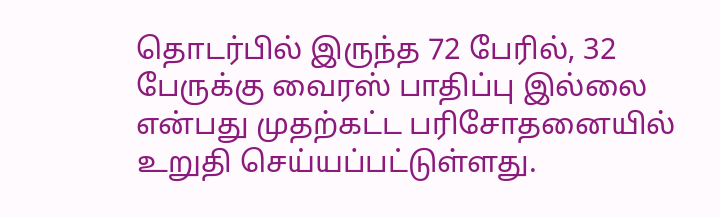தொடர்பில் இருந்த 72 பேரில், 32 பேருக்கு வைரஸ் பாதிப்பு இல்லை என்பது முதற்கட்ட பரிசோதனையில் உறுதி செய்யப்பட்டுள்ளது.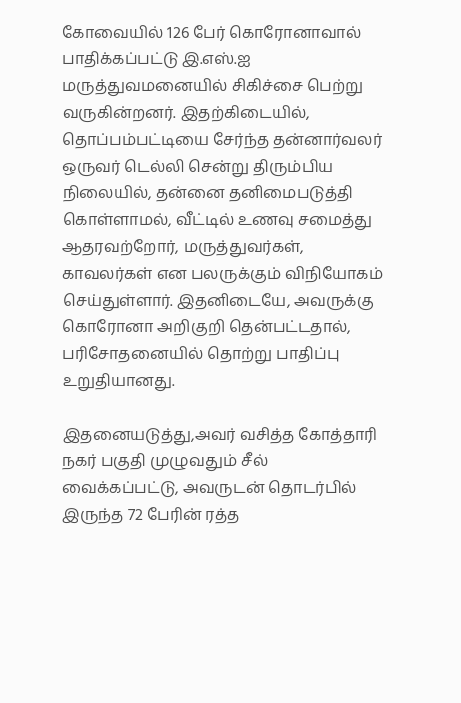கோவையில் 126 பேர் கொரோனாவால் பாதிக்கப்பட்டு இ.எஸ்.ஐ மருத்துவமனையில் சிகிச்சை பெற்று வருகின்றனர். இதற்கிடையில், தொப்பம்பட்டியை சேர்ந்த தன்னார்வலர் ஒருவர் டெல்லி சென்று திரும்பிய நிலையில், தன்னை தனிமைபடுத்தி கொள்ளாமல், வீட்டில் உணவு சமைத்து ஆதரவற்றோர், மருத்துவர்கள், காவலர்கள் என பலருக்கும் விநியோகம் செய்துள்ளார். இதனிடையே, அவருக்கு கொரோனா அறிகுறி தென்பட்டதால், பரிசோதனையில் தொற்று பாதிப்பு உறுதியானது.

இதனையடுத்து,அவர் வசித்த கோத்தாரி நகர் பகுதி முழுவதும் சீல் வைக்கப்பட்டு, அவருடன் தொடர்பில் இருந்த 72 பேரின் ரத்த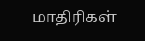மாதிரிகள்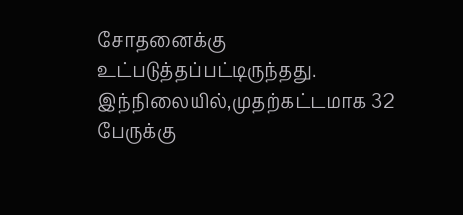சோதனைக்கு உட்படுத்தப்பட்டிருந்தது. இந்நிலையில்,முதற்கட்டமாக 32 பேருக்கு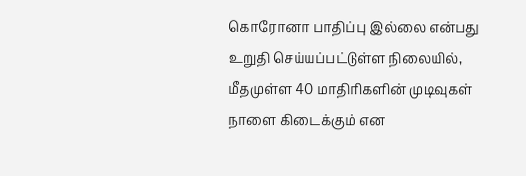கொரோனா பாதிப்பு இல்லை என்பது உறுதி செய்யப்பட்டுள்ள நிலையில், மீதமுள்ள 40 மாதிரிகளின் முடிவுகள் நாளை கிடைக்கும் என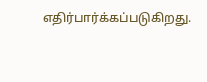எதிர்பார்க்கப்படுகிறது.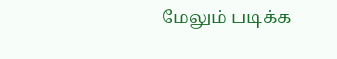மேலும் படிக்க